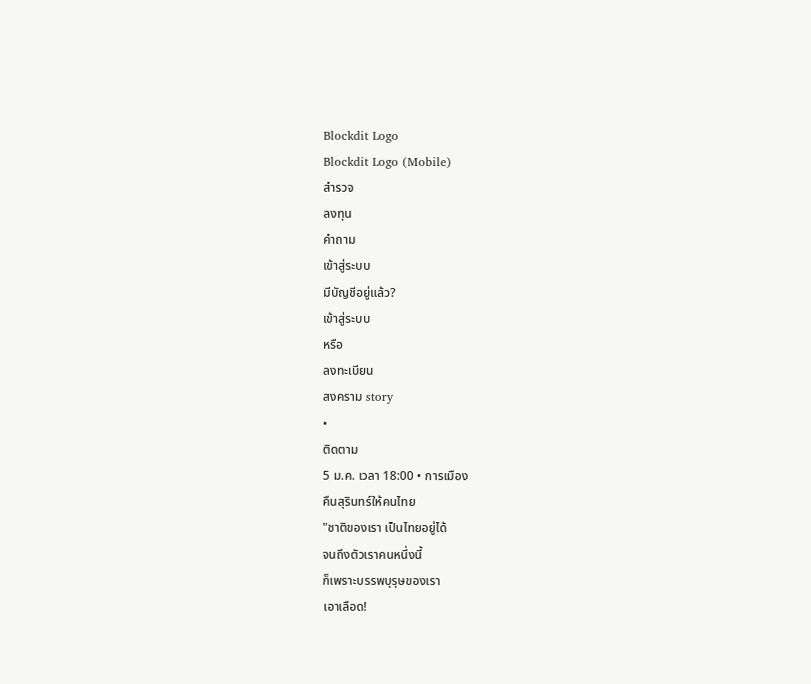Blockdit Logo
Blockdit Logo (Mobile)
สำรวจ
ลงทุน
คำถาม
เข้าสู่ระบบ
มีบัญชีอยู่แล้ว?
เข้าสู่ระบบ
หรือ
ลงทะเบียน
สงคราม story
•
ติดตาม
5 ม.ค. เวลา 18:00 • การเมือง
คืนสุรินทร์ให้คนไทย
"ชาติของเรา เป็นไทยอยู่ได้
จนถึงตัวเราคนหนึ่งนี้
ก็เพราะบรรพบุรุษของเรา
เอาเลือด!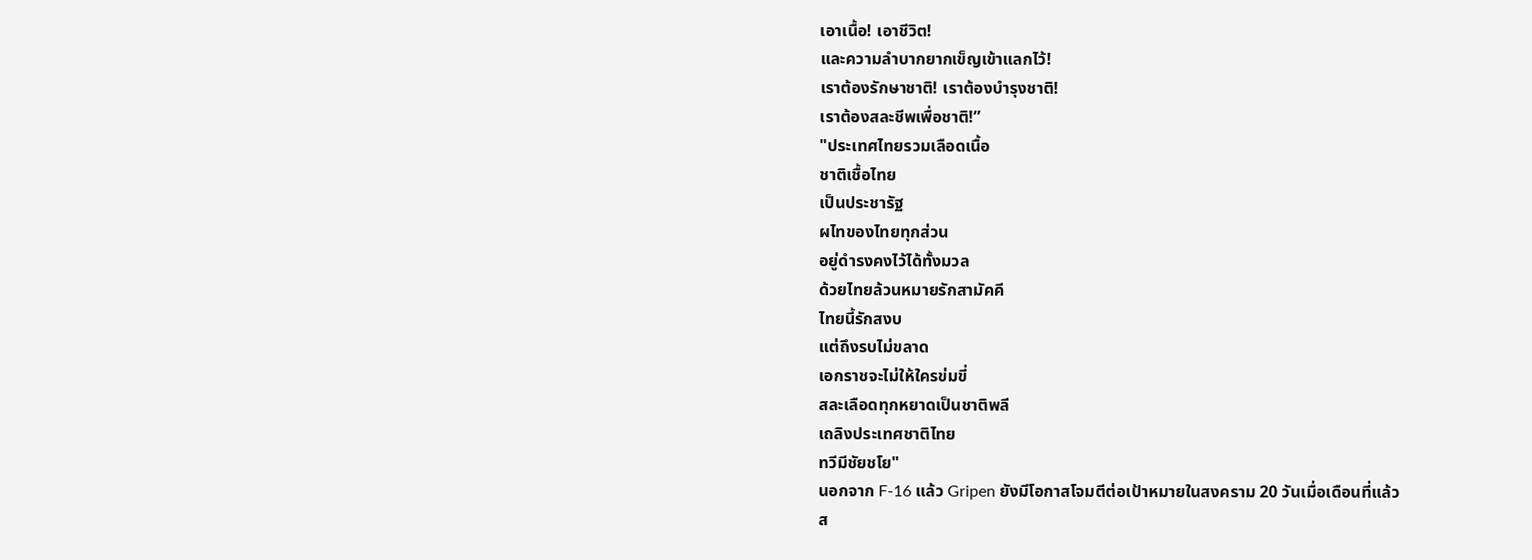เอาเนื้อ! เอาชีวิต!
และความลำบากยากเข็ญเข้าแลกไว้!
เราต้องรักษาชาติ! เราต้องบำรุงชาติ!
เราต้องสละชีพเพื่อชาติ!”
"ประเทศไทยรวมเลือดเนื้อ
ชาติเชื้อไทย
เป็นประชารัฐ
ผไทของไทยทุกส่วน
อยู่ดำรงคงไว้ได้ทั้งมวล
ด้วยไทยล้วนหมายรักสามัคคี
ไทยนี้รักสงบ
แต่ถึงรบไม่ขลาด
เอกราชจะไม่ให้ใครข่มขี่
สละเลือดทุกหยาดเป็นชาติพลี
เถลิงประเทศชาติไทย
ทวีมีชัยชโย"
นอกจาก F-16 แล้ว Gripen ยังมีโอกาสโจมตีต่อเป้าหมายในสงคราม 20 วันเมื่อเดือนที่แล้ว
ส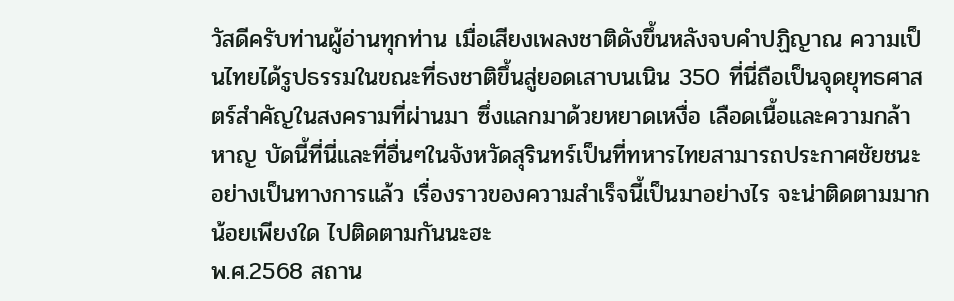วัสดีครับท่านผู้อ่านทุกท่าน เมื่อเสียงเพลงชาติดังขึ้นหลังจบคำปฏิญาณ ความเป็นไทยได้รูปธรรมในขณะที่ธงชาติขึ้นสู่ยอดเสาบนเนิน 350 ที่นี่ถือเป็นจุดยุทธศาสตร์สำคัญในสงครามที่ผ่านมา ซึ่งแลกมาด้วยหยาดเหงื่อ เลือดเนื้อและความกล้าหาญ บัดนี้ที่นี่และที่อื่นๆในจังหวัดสุรินทร์เป็นที่ทหารไทยสามารถประกาศชัยชนะอย่างเป็นทางการแล้ว เรื่องราวของความสำเร็จนี้เป็นมาอย่างไร จะน่าติดตามมากน้อยเพียงใด ไปติดตามกันนะฮะ
พ.ศ.2568 สถาน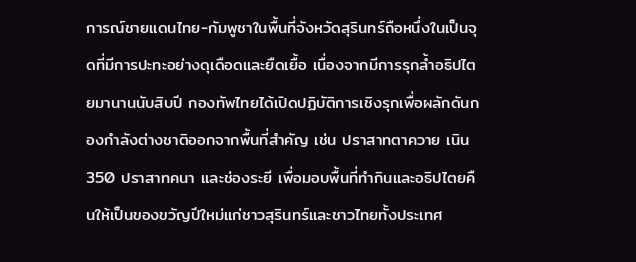การณ์ชายแดนไทย-กัมพูชาในพื้นที่จังหวัดสุรินทร์ถือหนึ่งในเป็นจุดที่มีการปะทะอย่างดุเดือดและยืดเยื้อ เนื่องจากมีการรุกล้ำอธิปไตยมานานนับสิบปี กองทัพไทยได้เปิดปฏิบัติการเชิงรุกเพื่อผลักดันกองกำลังต่างชาติออกจากพื้นที่สำคัญ เช่น ปราสาทตาควาย เนิน 350 ปราสาทคนา และช่องระยี เพื่อมอบพื้นที่ทำกินและอธิปไตยคืนให้เป็นของขวัญปีใหม่แก่ชาวสุรินทร์และชาวไทยทั้งประเทศ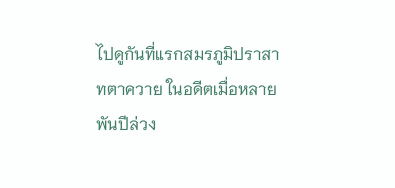ไปดูกันที่แรกสมรภูมิปราสาทตาควาย ในอดีตเมื่อหลายพันปีล่วง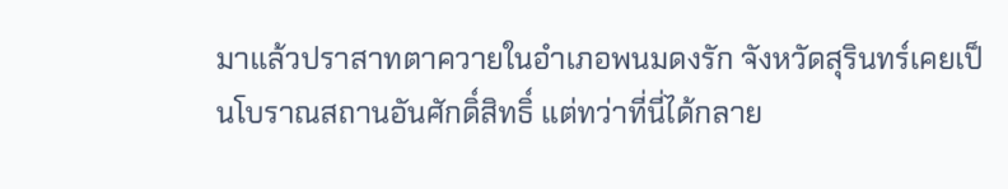มาแล้วปราสาทตาควายในอำเภอพนมดงรัก จังหวัดสุรินทร์เคยเป็นโบราณสถานอันศักดิ์สิทธิ์ แต่ทว่าที่นี่ได้กลาย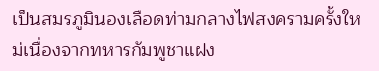เป็นสมรภูมินองเลือดท่ามกลางไฟสงครามครั้งใหม่เนื่องจากทหารกัมพูชาแฝง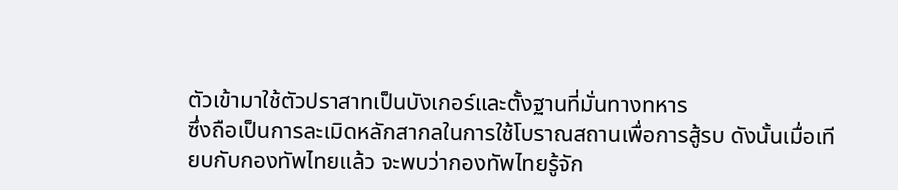ตัวเข้ามาใช้ตัวปราสาทเป็นบังเกอร์และตั้งฐานที่มั่นทางทหาร
ซึ่งถือเป็นการละเมิดหลักสากลในการใช้โบราณสถานเพื่อการสู้รบ ดังนั้นเมื่อเทียบกับกองทัพไทยแล้ว จะพบว่ากองทัพไทยรู้จัก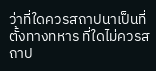ว่าที่ใดควรสถาปนาเป็นที่ตั้งทางทหาร ที่ใดไม่ควรสถาป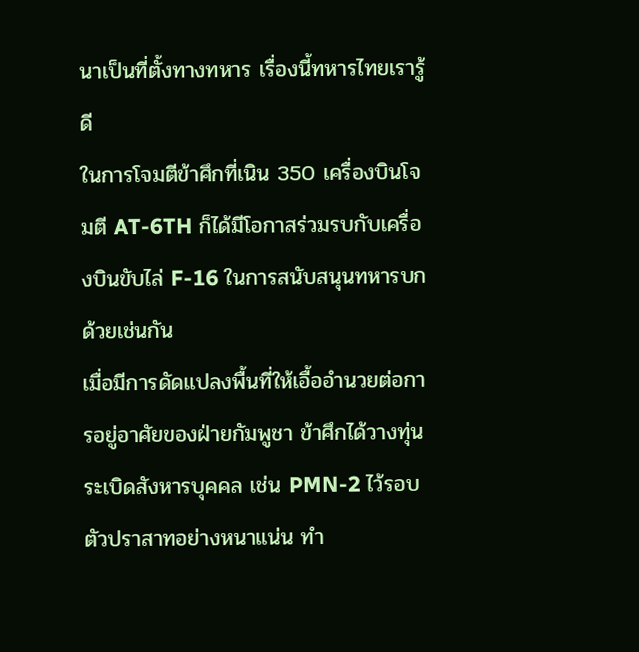นาเป็นที่ตั้งทางทหาร เรื่องนี้ทหารไทยเรารู้ดี
ในการโจมตีข้าศึกที่เนิน 350 เครื่องบินโจมตี AT-6TH ก็ได้มีโอกาสร่วมรบกับเครื่องบินขับไล่ F-16 ในการสนับสนุนทหารบกด้วยเช่นกัน
เมื่อมีการดัดแปลงพื้นที่ให้เอื้ออำนวยต่อการอยู่อาศัยของฝ่ายกัมพูชา ข้าศึกได้วางทุ่นระเบิดสังหารบุคคล เช่น PMN-2 ไว้รอบตัวปราสาทอย่างหนาแน่น ทำ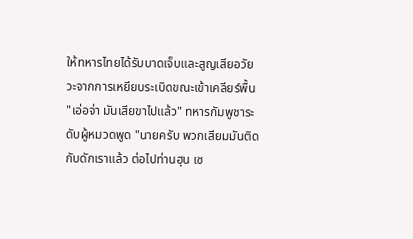ให้ทหารไทยได้รับบาดเจ็บและสูญเสียอวัยวะจากการเหยียบระเบิดขณะเข้าเคลียร์พื้น
"เอ่อจ่า มันเสียขาไปแล้ว" ทหารกัมพูชาระดับผู้หมวดพูด "นายครับ พวกเสียมมันติดกับดักเราแล้ว ต่อไปท่านฮุน เซ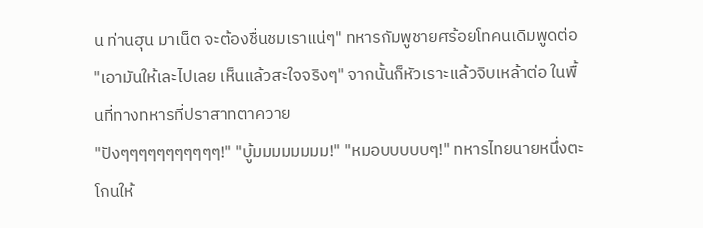น ท่านฮุน มาเน็ต จะต้องชื่นชมเราแน่ๆ" ทหารกัมพูชายศร้อยโทคนเดิมพูดต่อ "เอามันให้เละไปเลย เห็นแล้วสะใจจริงๆ" จากนั้นก็หัวเราะแล้วจิบเหล้าต่อ ในพื้นที่ทางทหารที่ปราสาทตาควาย
"ปังๆๆๆๆๆๆๆๆๆๆๆ!" "บู้มมมมมมมม!" "หมอบบบบบๆ!" ทหารไทยนายหนึ่งตะโกนให้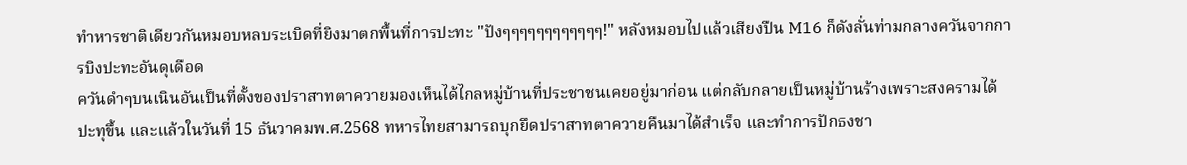ทำหารชาติเดียวกันหมอบหลบระเบิดที่ยิงมาตกพื้นที่การปะทะ "ปังๆๆๆๆๆๆๆๆๆๆๆๆ!" หลังหมอบไปแล้วเสียงปืน M16 ก็ดังลั่นท่ามกลางควันจากการบิงปะทะอันดุเดือด
ควันดำๆบนเนินอันเป็นที่ตั้งของปราสาทตาควายมองเห็นได้ไกลหมู่บ้านที่ประชาชนเคยอยู่มาก่อน แต่กลับกลายเป็นหมู่บ้านร้างเพราะสงครามได้ปะทุขึ้น และแล้วในวันที่ 15 ธันวาคมพ.ศ.2568 ทหารไทยสามารถบุกยึดปราสาทตาควายคืนมาได้สำเร็จ และทำการปักธงชา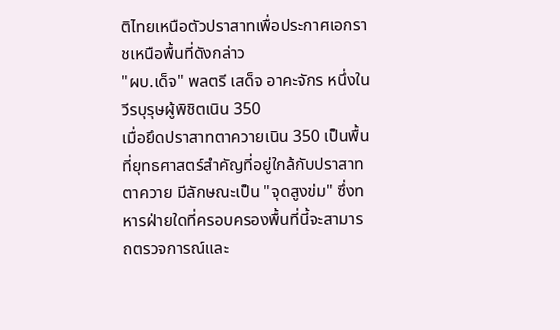ติไทยเหนือตัวปราสาทเพื่อประกาศเอกราชเหนือพื้นที่ดังกล่าว
"ผบ.เด็จ" พลตรี เสด็จ อาคะจักร หนึ่งในวีรบุรุษผู้พิชิตเนิน 350
เมื่อยึดปราสาทตาควายเนิน 350 เป็นพื้นที่ยุทธศาสตร์สำคัญที่อยู่ใกล้กับปราสาทตาควาย มีลักษณะเป็น "จุดสูงข่ม" ซึ่งทหารฝ่ายใดที่ครอบครองพื้นที่นี้จะสามารถตรวจการณ์และ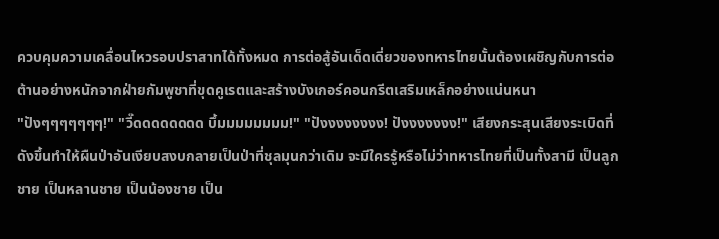ควบคุมความเคลื่อนไหวรอบปราสาทได้ทั้งหมด การต่อสู้อันเด็ดเดี่ยวของทหารไทยนั้นต้องเผชิญกับการต่อต้านอย่างหนักจากฝ่ายกัมพูชาที่ขุดคูเรตและสร้างบังเกอร์คอนกรีตเสริมเหล็กอย่างแน่นหนา
"ปังๆๆๆๆๆๆๆ!" "วี๊ดดดดดดดด บึ้มมมมมมมม!" "ปังงงงงงงง! ปังงงงงงง!" เสียงกระสุนเสียงระเบิดที่ดังขึ้นทำให้ผืนป่าอันเงียบสงบกลายเป็นป่าที่ชุลมุนกว่าเดิม จะมีใครรู้หรือไม่ว่าทหารไทยที่เป็นทั้งสามี เป็นลูกชาย เป็นหลานชาย เป็นน้องชาย เป็น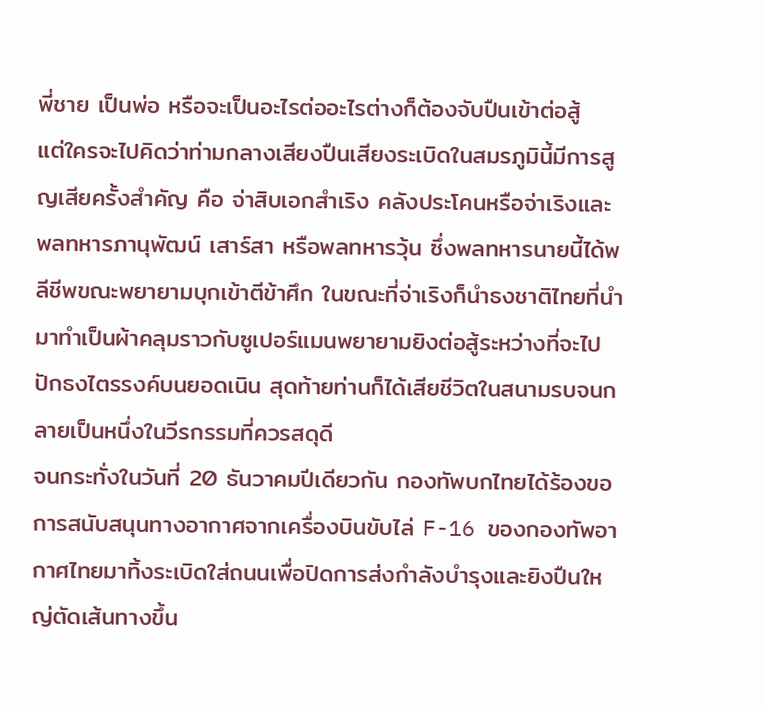พี่ชาย เป็นพ่อ หรือจะเป็นอะไรต่ออะไรต่างก็ต้องจับปืนเข้าต่อสู้
แต่ใครจะไปคิดว่าท่ามกลางเสียงปืนเสียงระเบิดในสมรภูมินี้มีการสูญเสียครั้งสำคัญ คือ จ่าสิบเอกสำเริง คลังประโคนหรือจ่าเริงและ พลทหารภานุพัฒน์ เสาร์สา หรือพลทหารวุ้น ซึ่งพลทหารนายนี้ได้พลีชีพขณะพยายามบุกเข้าตีข้าศึก ในขณะที่จ่าเริงก็นำธงชาติไทยที่นำมาทำเป็นผ้าคลุมราวกับซูเปอร์แมนพยายามยิงต่อสู้ระหว่างที่จะไปปักธงไตรรงค์บนยอดเนิน สุดท้ายท่านก็ได้เสียชีวิตในสนามรบจนกลายเป็นหนึ่งในวีรกรรมที่ควรสดุดี
จนกระทั่งในวันที่ 20 ธันวาคมปีเดียวกัน กองทัพบกไทยได้ร้องขอการสนับสนุนทางอากาศจากเครื่องบินขับไล่ F-16 ของกองทัพอากาศไทยมาทิ้งระเบิดใส่ถนนเพื่อปิดการส่งกำลังบำรุงและยิงปืนใหญ่ตัดเส้นทางขึ้น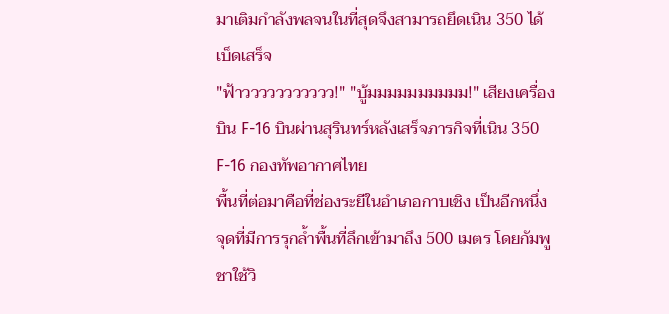มาเติมกำลังพลจนในที่สุดจึงสามารถยึดเนิน 350 ได้เบ็ดเสร็จ
"ฟ้าววววววววววว!" "บู้มมมมมมมมมม!" เสียงเครื่องบิน F-16 บินผ่านสุรินทร์หลังเสร็จภารกิจที่เนิน 350
F-16 กองทัพอากาศไทย
พื้นที่ต่อมาคือที่ช่องระยีในอำเภอกาบเชิง เป็นอีกหนึ่งจุดที่มีการรุกล้ำพื้นที่ลึกเข้ามาถึง 500 เมตร โดยกัมพูชาใช้วิ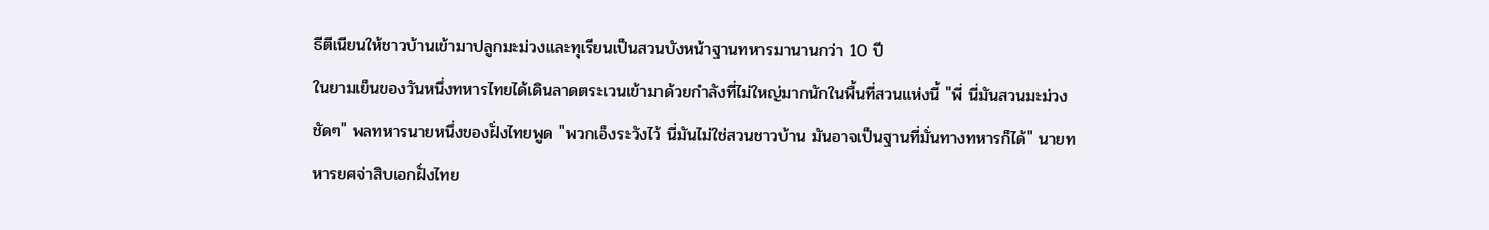ธีตีเนียนให้ชาวบ้านเข้ามาปลูกมะม่วงและทุเรียนเป็นสวนบังหน้าฐานทหารมานานกว่า 10 ปี
ในยามเย็นของวันหนึ่งทหารไทยได้เดินลาดตระเวนเข้ามาด้วยกำลังที่ไม่ใหญ่มากนักในพื้นที่สวนแห่งนี้ "พี่ นี่มันสวนมะม่วงชัดๆ" พลทหารนายหนึ่งของฝั่งไทยพูด "พวกเอ็งระวังไว้ นี่มันไม่ใช่สวนชาวบ้าน มันอาจเป็นฐานที่มั่นทางทหารก็ได้" นายทหารยศจ่าสิบเอกฝั่งไทย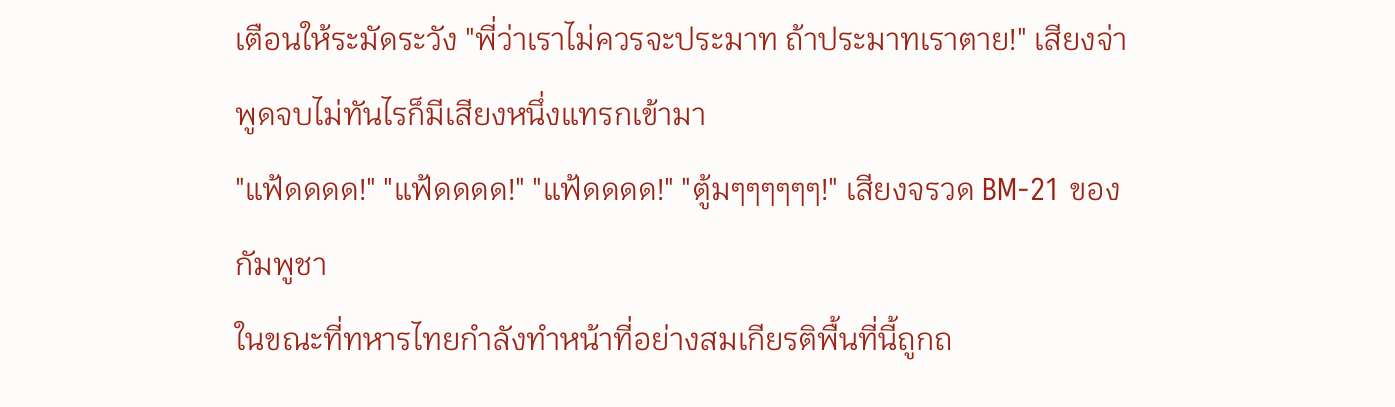เตือนให้ระมัดระวัง "พี่ว่าเราไม่ควรจะประมาท ถ้าประมาทเราตาย!" เสียงจ่าพูดจบไม่ทันไรก็มีเสียงหนึ่งแทรกเข้ามา
"แฟ้ดดดด!" "แฟ้ดดดด!" "แฟ้ดดดด!" "ตู้มๆๆๆๆๆๆ!" เสียงจรวด BM-21 ของกัมพูชา
ในขณะที่ทหารไทยกำลังทำหน้าที่อย่างสมเกียรติพื้นที่นี้ถูกถ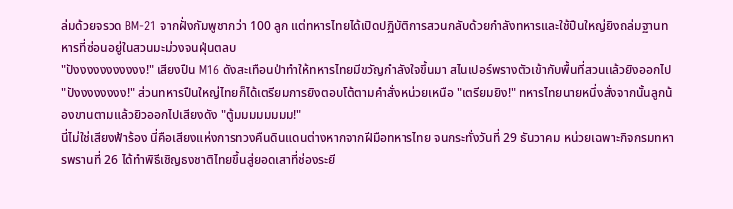ล่มด้วยจรวด BM-21 จากฝั่งกัมพูชากว่า 100 ลูก แต่ทหารไทยได้เปิดปฏิบัติการสวนกลับด้วยกำลังทหารและใช้ปืนใหญ่ยิงถล่มฐานทหารที่ซ่อนอยู่ในสวนมะม่วงจนฝุ่นตลบ
"ปังงงงงงงงงงง!" เสียงปืน M16 ดังสะเทือนป่าทำให้ทหารไทยมีขวัญกำลังใจขึ้นมา สไนเปอร์พรางตัวเข้ากับพื้นที่สวนเเล้วยิงออกไป "ปังงงงงงงง!" ส่วนทหารปืนใหญ่ไทยก็ได้เตรียมการยิงตอบโต้ตามคำสั่งหน่วยเหนือ "เตรียมยิง!" ทหารไทยนายหนึ่งสั่งจากนั้นลูกน้องขานตามแล้วยิวออกไปเสียงดัง "ตู้มมมมมมมม!"
นี่ไม่ใช่เสียงฟ้าร้อง นี่คือเสียงแห่งการทวงคืนดินแดนต่างหากจากฝีมือทหารไทย จนกระทั่งวันที่ 29 ธันวาคม หน่วยเฉพาะกิจกรมทหารพรานที่ 26 ได้ทำพิธีเชิญธงชาติไทยขึ้นสู่ยอดเสาที่ช่องระยี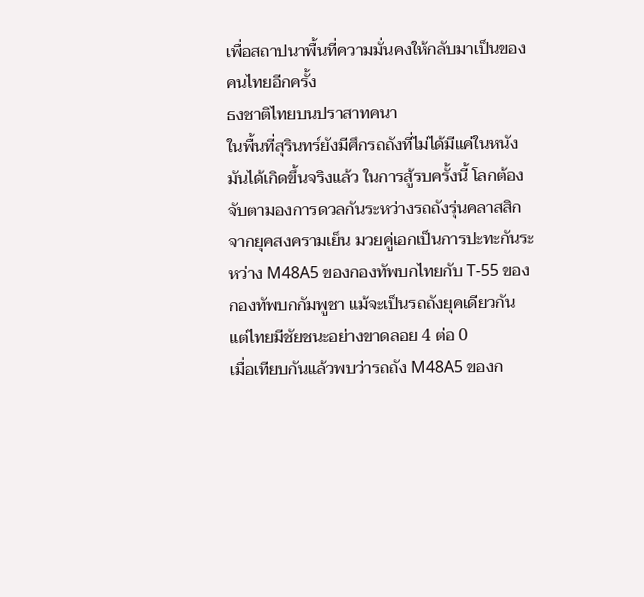เพื่อสถาปนาพื้นที่ความมั่นคงให้กลับมาเป็นของคนไทยอีกครั้ง
ธงชาติไทยบนปราสาทคนา
ในพื้นที่สุรินทร์ยังมีศึกรถถังที่ไม่ได้มีแค่ในหนัง มันได้เกิดขึ้นจริงแล้ว ในการสู้รบครั้งนี้ โลกต้องจับตามองการดวลกันระหว่างรถถังรุ่นคลาสสิกจากยุคสงครามเย็น มวยคู่เอกเป็นการปะทะกันระหว่าง M48A5 ของกองทัพบกไทยกับ T-55 ของกองทัพบกกัมพูชา แม้จะเป็นรถถังยุคเดียวกัน แต่ไทยมีชัยชนะอย่างขาดลอย 4 ต่อ 0
เมื่อเทียบกันแล้วพบว่ารถถัง M48A5 ของก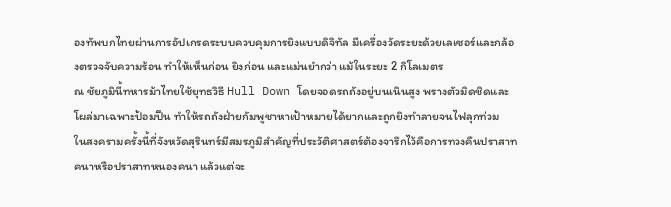องทัพบกไทยผ่านการอัปเกรดระบบควบคุมการยิงแบบดิจิทัล มีเครื่องวัดระยะด้วยเลเซอร์และกล้องตรวจจับความร้อน ทำให้เห็นก่อน ยิงก่อน และแม่นยำกว่า แม้ในระยะ 2 กิโลเมตร
ณ ชัยภูมินี้ทหารม้าไทยใช้ยุทธวิธี Hull Down โดยจอดรถถังอยู่บนเนินสูง พรางตัวมิดชิดและโผล่มาเฉพาะป้อมปืน ทำให้รถถังฝ่ายกัมพูชาหาเป้าหมายได้ยากและถูกยิงทำลายจนไฟลุกท่วม
ในสงครามครั้งนี้ที่จังหวัดสุรินทร์มีสมรภูมิสำคัญที่ประวัติศาสตร์ต้องจารึกไว้คือการทวงคืนปราสาทคนาหรือปราสาทหนองคนา แล้วแต่จะ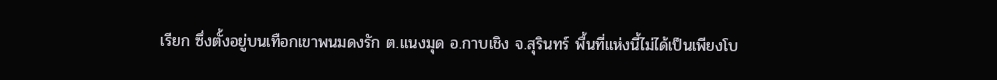เรียก ซึ่งตั้งอยู่บนเทือกเขาพนมดงรัก ต.แนงมุด อ.กาบเชิง จ.สุรินทร์ พื้นที่แห่งนี้ไม่ได้เป็นเพียงโบ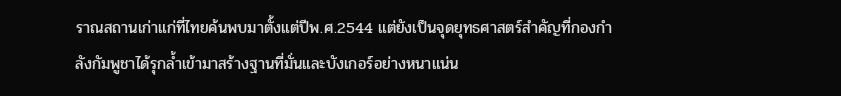ราณสถานเก่าแก่ที่ไทยค้นพบมาตั้งแต่ปีพ.ศ.2544 แต่ยังเป็นจุดยุทธศาสตร์สำคัญที่กองกำลังกัมพูชาได้รุกล้ำเข้ามาสร้างฐานที่มั่นและบังเกอร์อย่างหนาแน่น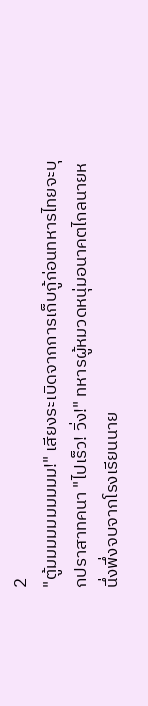2
"ตู้มมมมมมมมมม!" เสียงระเบิดจากการเก็บกู้ก่อนทหารไทยจะบุกปราสาทคนา "ไปเร็ว! วิ่ง!" ทหารผู้หมวดหนุ่มอนาคตไกลนายหนึ่งพึ่งจบจากโรงเรียนนาย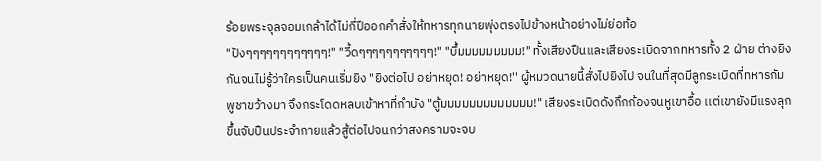ร้อยพระจุลจอมเกล้าได้ไม่กี่ปีออกคำสั่งให้ทหารทุกนายพุ่งตรงไปข้างหน้าอย่างไม่ย่อท้อ
"ปังๆๆๆๆๆๆๆๆๆๆๆๆ!" "วี้ดๆๆๆๆๆๆๆๆๆๆๆ!" "บึ้มมมมมมมมม!" ทั้งเสียงปืนและเสียงระเบิดจากทหารทั้ง 2 ฝ่าย ต่างยิงกันจนไม่รู้ว่าใครเป็นคนเริ่มยิง "ยิงต่อไป อย่าหยุด! อย่าหยุด!'' ผู้หมวดนายนี้สั่งไปยิงไป จนในที่สุดมีลูกระเบิดที่ทหารกัมพูชาขว้างมา จึงกระโดดหลบเข้าหาที่กำบัง "ตู้มมมมมมมมมมมมม!" เสียงระเบิดดังกึกก้องจนหูเขาอื้อ เเต่เขายังมีแรงลุกขึ้นจับปืนประจำกายแล้วสู้ต่อไปจนกว่าสงครามจะจบ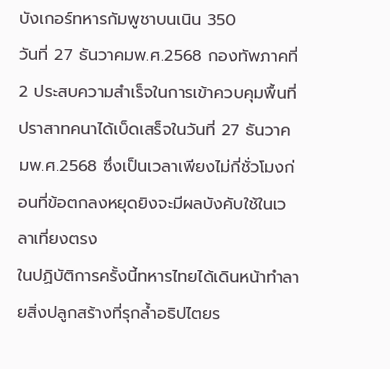บังเกอร์ทหารกัมพูชาบนเนิน 350
วันที่ 27 ธันวาคมพ.ศ.2568 กองทัพภาคที่ 2 ประสบความสำเร็จในการเข้าควบคุมพื้นที่ปราสาทคนาได้เบ็ดเสร็จในวันที่ 27 ธันวาคมพ.ศ.2568 ซึ่งเป็นเวลาเพียงไม่กี่ชั่วโมงก่อนที่ข้อตกลงหยุดยิงจะมีผลบังคับใช้ในเวลาเที่ยงตรง
ในปฏิบัติการครั้งนี้ทหารไทยได้เดินหน้าทำลายสิ่งปลูกสร้างที่รุกล้ำอธิปไตยร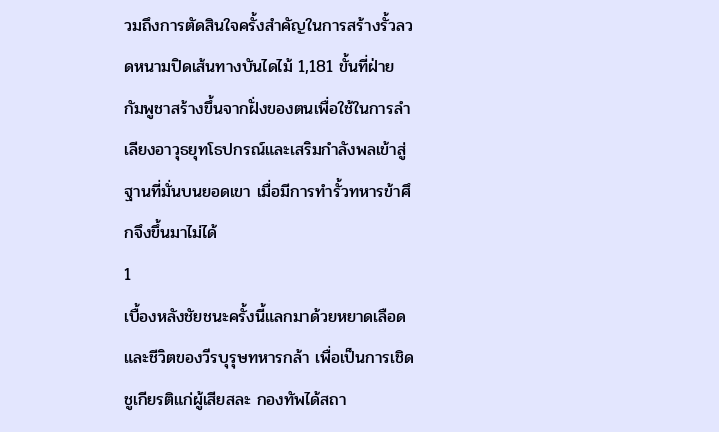วมถึงการตัดสินใจครั้งสำคัญในการสร้างรั้วลวดหนามปิดเส้นทางบันไดไม้ 1,181 ขั้นที่ฝ่ายกัมพูชาสร้างขึ้นจากฝั่งของตนเพื่อใช้ในการลำเลียงอาวุธยุทโธปกรณ์และเสริมกำลังพลเข้าสู่ฐานที่มั่นบนยอดเขา เมื่อมีการทำรั้วทหารข้าศึกจึงขึ้นมาไม่ได้
1
เบื้องหลังชัยชนะครั้งนี้แลกมาด้วยหยาดเลือดและชีวิตของวีรบุรุษทหารกล้า เพื่อเป็นการเชิดชูเกียรติแก่ผู้เสียสละ กองทัพได้สถา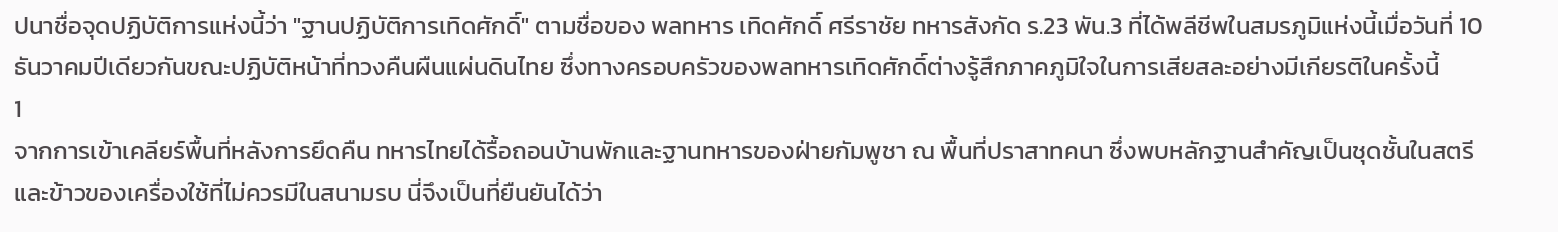ปนาชื่อจุดปฏิบัติการแห่งนี้ว่า "ฐานปฏิบัติการเทิดศักดิ์" ตามชื่อของ พลทหาร เทิดศักดิ์ ศรีราชัย ทหารสังกัด ร.23 พัน.3 ที่ได้พลีชีพในสมรภูมิแห่งนี้เมื่อวันที่ 10 ธันวาคมปีเดียวกันขณะปฏิบัติหน้าที่ทวงคืนผืนแผ่นดินไทย ซึ่งทางครอบครัวของพลทหารเทิดศักดิ์ต่างรู้สึกภาคภูมิใจในการเสียสละอย่างมีเกียรติในครั้งนี้
1
จากการเข้าเคลียร์พื้นที่หลังการยึดคืน ทหารไทยได้รื้อถอนบ้านพักและฐานทหารของฝ่ายกัมพูชา ณ พื้นที่ปราสาทคนา ซึ่งพบหลักฐานสำคัญเป็นชุดชั้นในสตรีและข้าวของเครื่องใช้ที่ไม่ควรมีในสนามรบ นี่จึงเป็นที่ยืนยันได้ว่า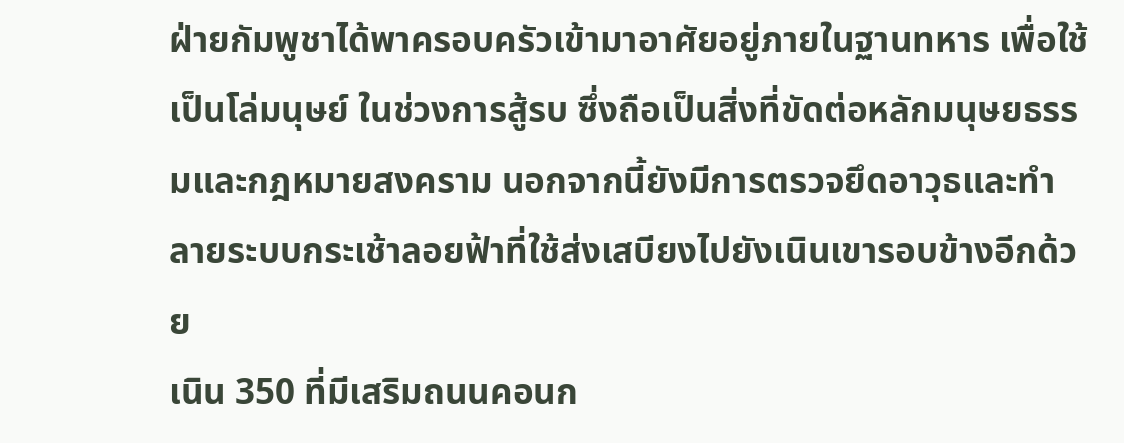ฝ่ายกัมพูชาได้พาครอบครัวเข้ามาอาศัยอยู่ภายในฐานทหาร เพื่อใช้เป็นโล่มนุษย์ ในช่วงการสู้รบ ซึ่งถือเป็นสิ่งที่ขัดต่อหลักมนุษยธรรมและกฎหมายสงคราม นอกจากนี้ยังมีการตรวจยึดอาวุธและทำลายระบบกระเช้าลอยฟ้าที่ใช้ส่งเสบียงไปยังเนินเขารอบข้างอีกด้วย
เนิน 350 ที่มีเสริมถนนคอนก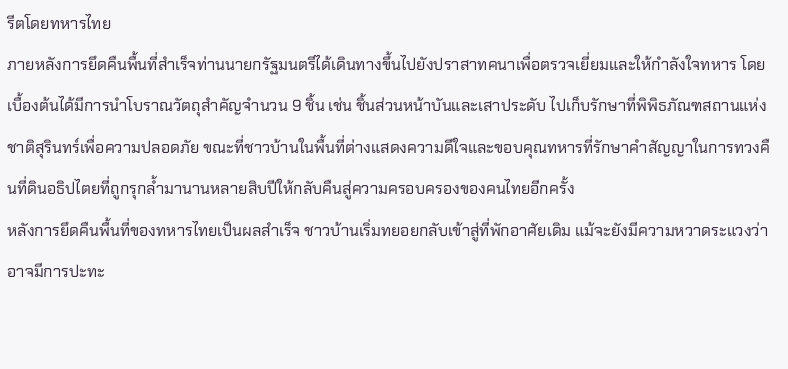รีตโดยทหารไทย
ภายหลังการยึดคืนพื้นที่สำเร็จท่านนายกรัฐมนตรีได้เดินทางขึ้นไปยังปราสาทคนาเพื่อตรวจเยี่ยมและให้กำลังใจทหาร โดยเบื้องต้นได้มีการนำโบราณวัตถุสำคัญจำนวน 9 ชิ้น เช่น ชิ้นส่วนหน้าบันและเสาประดับ ไปเก็บรักษาที่พิพิธภัณฑสถานแห่งชาติสุรินทร์เพื่อความปลอดภัย ขณะที่ชาวบ้านในพื้นที่ต่างแสดงความดีใจและขอบคุณทหารที่รักษาคำสัญญาในการทวงคืนที่ดินอธิปไตยที่ถูกรุกล้ำมานานหลายสิบปีให้กลับคืนสู่ความครอบครองของคนไทยอีกครั้ง
หลังการยึดคืนพื้นที่ของทหารไทยเป็นผลสำเร็จ ชาวบ้านเริ่มทยอยกลับเข้าสู่ที่พักอาศัยเดิม แม้จะยังมีความหวาดระแวงว่าอาจมีการปะทะ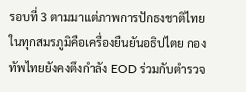รอบที่ 3 ตามมาแต่ภาพการปักธงชาติไทยในทุกสมรภูมิคือเครื่องยืนยันอธิปไตย กองทัพไทยยังคงตึงกำลัง EOD ร่วมกับตำรวจ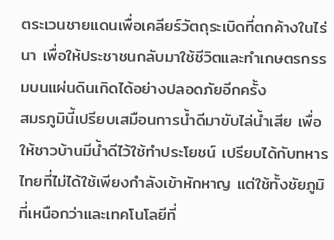ตระเวนชายแดนเพื่อเคลียร์วัตถุระเบิดที่ตกค้างในไร่นา เพื่อให้ประชาชนกลับมาใช้ชีวิตและทำเกษตรกรรมบนแผ่นดินเกิดได้อย่างปลอดภัยอีกครั้ง
สมรภูมินี้เปรียบเสมือนการน้ำดีมาขับไล่น้ำเสีย เพื่อให้ชาวบ้านมีน้ำดีไว้ใช้ทำประโยชน์ เปรียบได้กับทหารไทยที่ไม่ได้ใช้เพียงกำลังเข้าหักหาญ แต่ใช้ทั้งชัยภูมิที่เหนือกว่าและเทคโนโลยีที่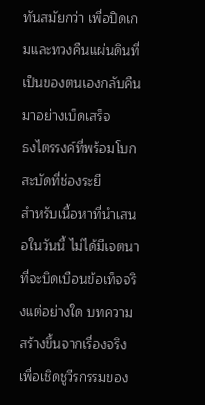ทันสมัยกว่า เพื่อปิดเกมและทวงคืนแผ่นดินที่เป็นของตนเองกลับคืนมาอย่างเบ็ดเสร็จ
ธงไตรรงค์ที่พร้อมโบกสะบัดที่ช่องระยี
สำหรับเนื้อหาที่นำเสนอในวันนี้ ไม่ได้มีเจตนาที่จะบิดเบือนข้อเท็จจริงแต่อย่างใด บทความสร้างขึ้นจากเรื่องจริงเพื่อเชิดชูวีรกรรมของ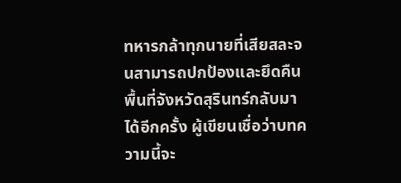ทหารกล้าทุกนายที่เสียสละจนสามารถปกป้องและยึดคืนพื้นที่จังหวัดสุรินทร์กลับมาได้อีกครั้ง ผู้เขียนเชื่อว่าบทความนี้จะ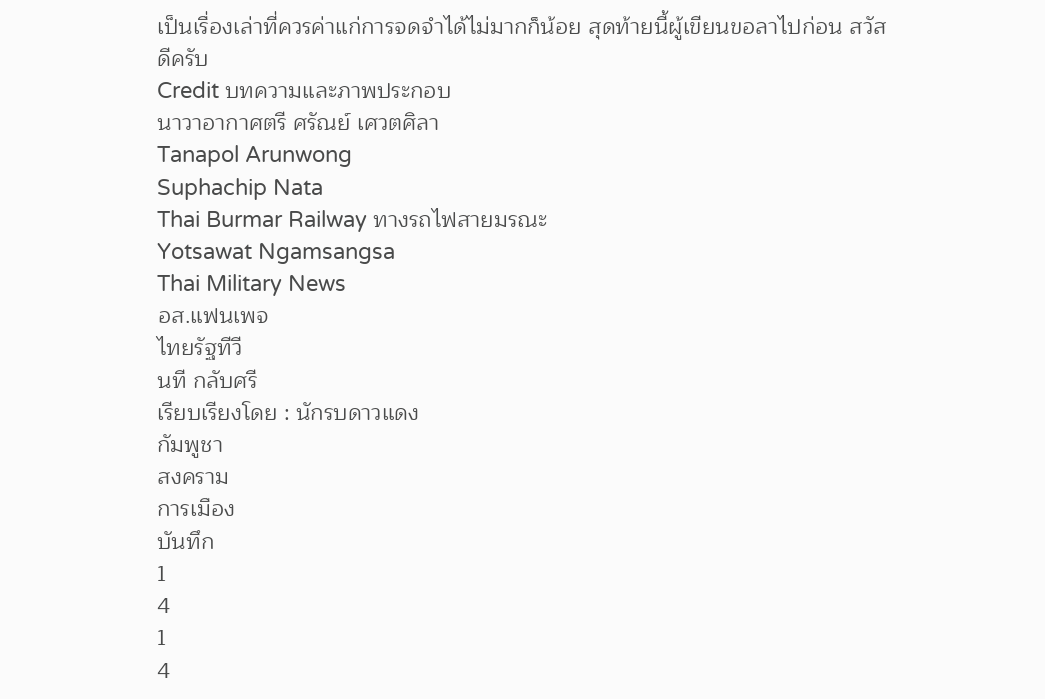เป็นเรื่องเล่าที่ควรค่าแก่การจดจำได้ไม่มากก็น้อย สุดท้ายนี้ผู้เขียนขอลาไปก่อน สวัสดีครับ
Credit บทความและภาพประกอบ
นาวาอากาศตรี ศรัณย์ เศวตศิลา
Tanapol Arunwong
Suphachip Nata
Thai Burmar Railway ทางรถไฟสายมรณะ
Yotsawat Ngamsangsa
Thai Military News
อส.แฟนเพจ
ไทยรัฐทีวี
นที กลับศรี
เรียบเรียงโดย : นักรบดาวแดง
กัมพูชา
สงคราม
การเมือง
บันทึก
1
4
1
4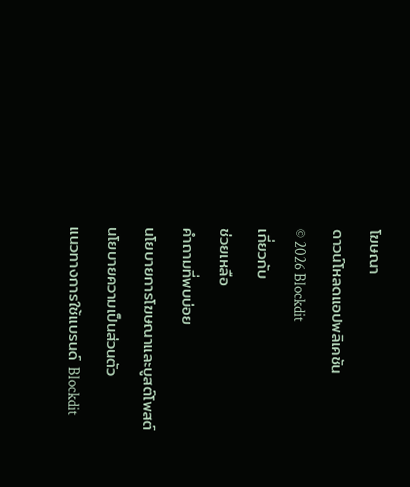โฆษณา
ดาวน์โหลดแอปพลิเคชัน
© 2026 Blockdit
เกี่ยวกับ
ช่วยเหลือ
คำถามที่พบบ่อย
นโยบายการโฆษณาและบูสต์โพสต์
นโยบายความเป็นส่วนตัว
แนวทางการใช้แบรนด์ Blockdit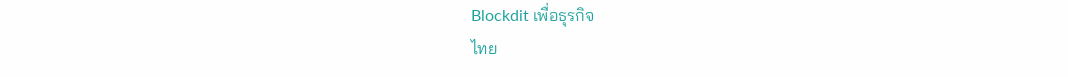Blockdit เพื่อธุรกิจ
ไทย